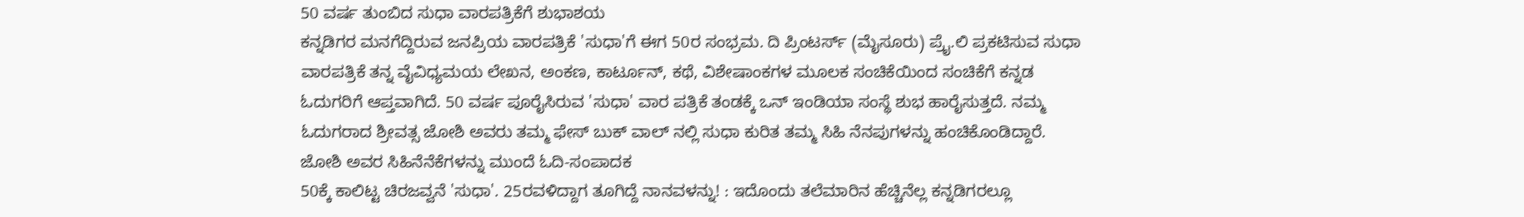50 ವರ್ಷ ತುಂಬಿದ ಸುಧಾ ವಾರಪತ್ರಿಕೆಗೆ ಶುಭಾಶಯ
ಕನ್ನಡಿಗರ ಮನಗೆದ್ದಿರುವ ಜನಪ್ರಿಯ ವಾರಪತ್ರಿಕೆ 'ಸುಧಾ'ಗೆ ಈಗ 50ರ ಸಂಭ್ರಮ. ದಿ ಪ್ರಿಂಟರ್ಸ್ (ಮೈಸೂರು) ಪ್ರೈ.ಲಿ ಪ್ರಕಟಿಸುವ ಸುಧಾ ವಾರಪತ್ರಿಕೆ ತನ್ನ ವೈವಿಧ್ಯಮಯ ಲೇಖನ, ಅಂಕಣ, ಕಾರ್ಟೂನ್, ಕಥೆ, ವಿಶೇಷಾಂಕಗಳ ಮೂಲಕ ಸಂಚಿಕೆಯಿಂದ ಸಂಚಿಕೆಗೆ ಕನ್ನಡ ಓದುಗರಿಗೆ ಆಪ್ತವಾಗಿದೆ. 50 ವರ್ಷ ಪೂರೈಸಿರುವ 'ಸುಧಾ' ವಾರ ಪತ್ರಿಕೆ ತಂಡಕ್ಕೆ ಒನ್ ಇಂಡಿಯಾ ಸಂಸ್ಥೆ ಶುಭ ಹಾರೈಸುತ್ತದೆ. ನಮ್ಮ ಓದುಗರಾದ ಶ್ರೀವತ್ಸ ಜೋಶಿ ಅವರು ತಮ್ಮ ಫೇಸ್ ಬುಕ್ ವಾಲ್ ನಲ್ಲಿ ಸುಧಾ ಕುರಿತ ತಮ್ಮ ಸಿಹಿ ನೆನಪುಗಳನ್ನು ಹಂಚಿಕೊಂಡಿದ್ದಾರೆ. ಜೋಶಿ ಅವರ ಸಿಹಿನೆನೆಕೆಗಳನ್ನು ಮುಂದೆ ಓದಿ-ಸಂಪಾದಕ
50ಕ್ಕೆ ಕಾಲಿಟ್ಟ ಚಿರಜವ್ವನೆ 'ಸುಧಾ'. 25ರವಳಿದ್ದಾಗ ತೂಗಿದ್ದೆ ನಾನವಳನ್ನು! : ಇದೊಂದು ತಲೆಮಾರಿನ ಹೆಚ್ಚಿನೆಲ್ಲ ಕನ್ನಡಿಗರಲ್ಲೂ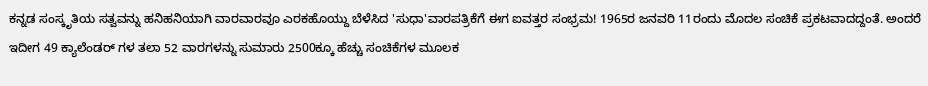ಕನ್ನಡ ಸಂಸ್ಕೃತಿಯ ಸತ್ವವನ್ನು ಹನಿಹನಿಯಾಗಿ ವಾರವಾರವೂ ಎರಕಹೊಯ್ದು ಬೆಳೆಸಿದ 'ಸುಧಾ'ವಾರಪತ್ರಿಕೆಗೆ ಈಗ ಐವತ್ತರ ಸಂಭ್ರಮ! 1965ರ ಜನವರಿ 11ರಂದು ಮೊದಲ ಸಂಚಿಕೆ ಪ್ರಕಟವಾದದ್ದಂತೆ. ಅಂದರೆ ಇದೀಗ 49 ಕ್ಯಾಲೆಂಡರ್ ಗಳ ತಲಾ 52 ವಾರಗಳನ್ನು ಸುಮಾರು 2500ಕ್ಕೂ ಹೆಚ್ಚು ಸಂಚಿಕೆಗಳ ಮೂಲಕ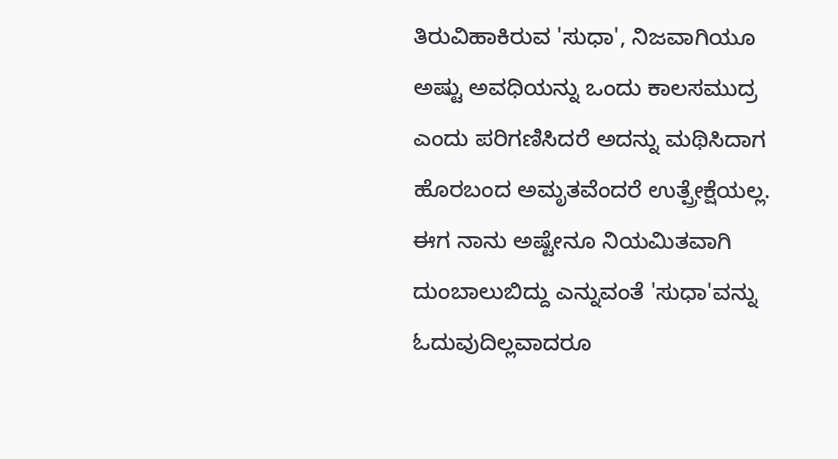ತಿರುವಿಹಾಕಿರುವ 'ಸುಧಾ', ನಿಜವಾಗಿಯೂ ಅಷ್ಟು ಅವಧಿಯನ್ನು ಒಂದು ಕಾಲಸಮುದ್ರ ಎಂದು ಪರಿಗಣಿಸಿದರೆ ಅದನ್ನು ಮಥಿಸಿದಾಗ ಹೊರಬಂದ ಅಮೃತವೆಂದರೆ ಉತ್ಪ್ರೇಕ್ಷೆಯಲ್ಲ.
ಈಗ ನಾನು ಅಷ್ಟೇನೂ ನಿಯಮಿತವಾಗಿ ದುಂಬಾಲುಬಿದ್ದು ಎನ್ನುವಂತೆ 'ಸುಧಾ'ವನ್ನು ಓದುವುದಿಲ್ಲವಾದರೂ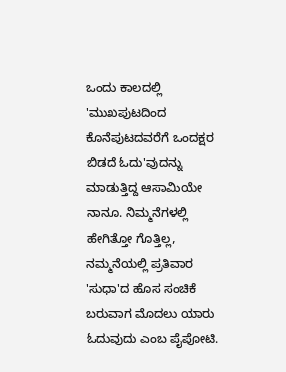ಒಂದು ಕಾಲದಲ್ಲಿ 'ಮುಖಪುಟದಿಂದ ಕೊನೆಪುಟದವರೆಗೆ ಒಂದಕ್ಷರ ಬಿಡದೆ ಓದು'ವುದನ್ನು ಮಾಡುತ್ತಿದ್ದ ಆಸಾಮಿಯೇ ನಾನೂ. ನಿಮ್ಮನೆಗಳಲ್ಲಿ ಹೇಗಿತ್ತೋ ಗೊತ್ತಿಲ್ಲ, ನಮ್ಮನೆಯಲ್ಲಿ ಪ್ರತಿವಾರ 'ಸುಧಾ'ದ ಹೊಸ ಸಂಚಿಕೆ ಬರುವಾಗ ಮೊದಲು ಯಾರು ಓದುವುದು ಎಂಬ ಪೈಪೋಟಿ.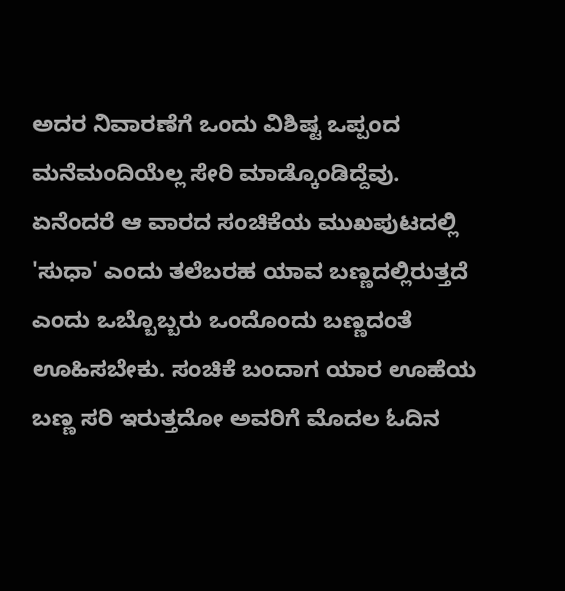ಅದರ ನಿವಾರಣೆಗೆ ಒಂದು ವಿಶಿಷ್ಟ ಒಪ್ಪಂದ ಮನೆಮಂದಿಯೆಲ್ಲ ಸೇರಿ ಮಾಡ್ಕೊಂಡಿದ್ದೆವು.
ಏನೆಂದರೆ ಆ ವಾರದ ಸಂಚಿಕೆಯ ಮುಖಪುಟದಲ್ಲಿ 'ಸುಧಾ' ಎಂದು ತಲೆಬರಹ ಯಾವ ಬಣ್ಣದಲ್ಲಿರುತ್ತದೆ ಎಂದು ಒಬ್ಬೊಬ್ಬರು ಒಂದೊಂದು ಬಣ್ಣದಂತೆ ಊಹಿಸಬೇಕು. ಸಂಚಿಕೆ ಬಂದಾಗ ಯಾರ ಊಹೆಯ ಬಣ್ಣ ಸರಿ ಇರುತ್ತದೋ ಅವರಿಗೆ ಮೊದಲ ಓದಿನ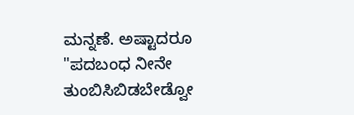ಮನ್ನಣೆ. ಅಷ್ಟಾದರೂ "ಪದಬಂಧ ನೀನೇ ತುಂಬಿಸಿಬಿಡಬೇಡ್ವೋ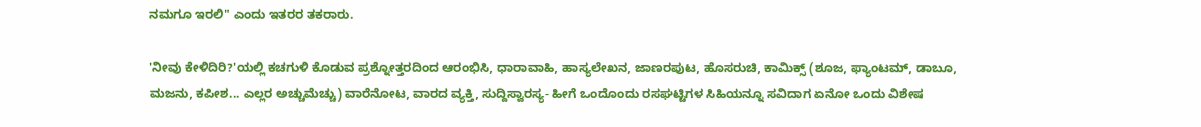ನಮಗೂ ಇರಲಿ" ಎಂದು ಇತರರ ತಕರಾರು.

'ನೀವು ಕೇಳಿದಿರಿ?'ಯಲ್ಲಿ ಕಚಗುಳಿ ಕೊಡುವ ಪ್ರಶ್ನೋತ್ತರದಿಂದ ಆರಂಭಿಸಿ, ಧಾರಾವಾಹಿ, ಹಾಸ್ಯಲೇಖನ, ಜಾಣರಪುಟ, ಹೊಸರುಚಿ, ಕಾಮಿಕ್ಸ್ (ಶೂಜ, ಫ್ಯಾಂಟಮ್, ಡಾಬೂ, ಮಜನು, ಕಪೀಶ... ಎಲ್ಲರ ಅಚ್ಚುಮೆಚ್ಚು) ವಾರೆನೋಟ, ವಾರದ ವ್ಯಕ್ತಿ, ಸುದ್ದಿಸ್ವಾರಸ್ಯ- ಹೀಗೆ ಒಂದೊಂದು ರಸಘಟ್ಟಿಗಳ ಸಿಹಿಯನ್ನೂ ಸವಿದಾಗ ಏನೋ ಒಂದು ವಿಶೇಷ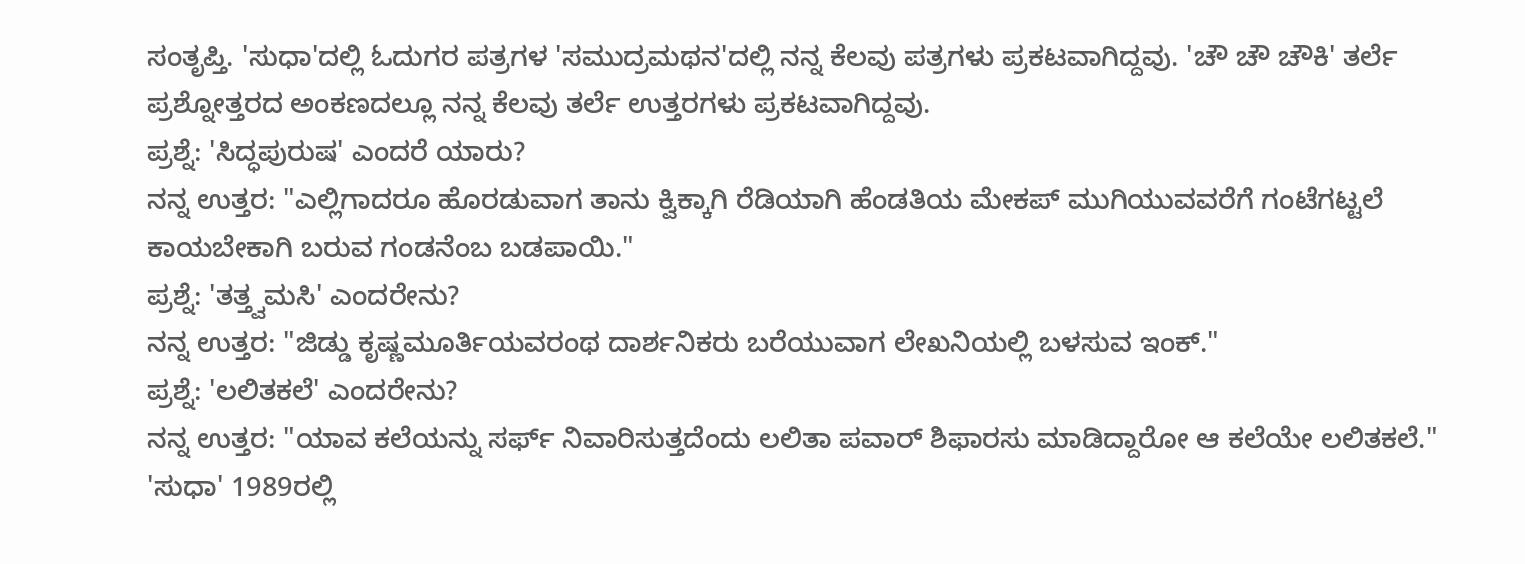ಸಂತೃಪ್ತಿ. 'ಸುಧಾ'ದಲ್ಲಿ ಓದುಗರ ಪತ್ರಗಳ 'ಸಮುದ್ರಮಥನ'ದಲ್ಲಿ ನನ್ನ ಕೆಲವು ಪತ್ರಗಳು ಪ್ರಕಟವಾಗಿದ್ದವು. 'ಚೌ ಚೌ ಚೌಕಿ' ತರ್ಲೆ ಪ್ರಶ್ನೋತ್ತರದ ಅಂಕಣದಲ್ಲೂ ನನ್ನ ಕೆಲವು ತರ್ಲೆ ಉತ್ತರಗಳು ಪ್ರಕಟವಾಗಿದ್ದವು.
ಪ್ರಶ್ನೆ: 'ಸಿದ್ಧಪುರುಷ' ಎಂದರೆ ಯಾರು?
ನನ್ನ ಉತ್ತರ: "ಎಲ್ಲಿಗಾದರೂ ಹೊರಡುವಾಗ ತಾನು ಕ್ವಿಕ್ಕಾಗಿ ರೆಡಿಯಾಗಿ ಹೆಂಡತಿಯ ಮೇಕಪ್ ಮುಗಿಯುವವರೆಗೆ ಗಂಟೆಗಟ್ಟಲೆ ಕಾಯಬೇಕಾಗಿ ಬರುವ ಗಂಡನೆಂಬ ಬಡಪಾಯಿ."
ಪ್ರಶ್ನೆ: 'ತತ್ತ್ವಮಸಿ' ಎಂದರೇನು?
ನನ್ನ ಉತ್ತರ: "ಜಿಡ್ಡು ಕೃಷ್ಣಮೂರ್ತಿಯವರಂಥ ದಾರ್ಶನಿಕರು ಬರೆಯುವಾಗ ಲೇಖನಿಯಲ್ಲಿ ಬಳಸುವ ಇಂಕ್."
ಪ್ರಶ್ನೆ: 'ಲಲಿತಕಲೆ' ಎಂದರೇನು?
ನನ್ನ ಉತ್ತರ: "ಯಾವ ಕಲೆಯನ್ನು ಸರ್ಫ್ ನಿವಾರಿಸುತ್ತದೆಂದು ಲಲಿತಾ ಪವಾರ್ ಶಿಫಾರಸು ಮಾಡಿದ್ದಾರೋ ಆ ಕಲೆಯೇ ಲಲಿತಕಲೆ."
'ಸುಧಾ' 1989ರಲ್ಲಿ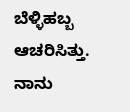ಬೆಳ್ಳಿಹಬ್ಬ ಆಚರಿಸಿತ್ತು. ನಾನು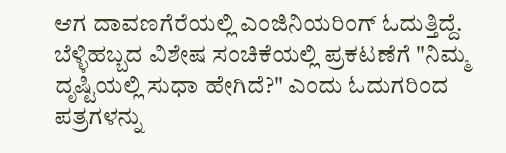ಆಗ ದಾವಣಗೆರೆಯಲ್ಲಿ ಎಂಜಿನಿಯರಿಂಗ್ ಓದುತ್ತಿದ್ದೆ. ಬೆಳ್ಳಿಹಬ್ಬದ ವಿಶೇಷ ಸಂಚಿಕೆಯಲ್ಲಿ ಪ್ರಕಟಣೆಗೆ "ನಿಮ್ಮ ದೃಷ್ಟಿಯಲ್ಲಿ ಸುಧಾ ಹೇಗಿದೆ?" ಎಂದು ಓದುಗರಿಂದ ಪತ್ರಗಳನ್ನು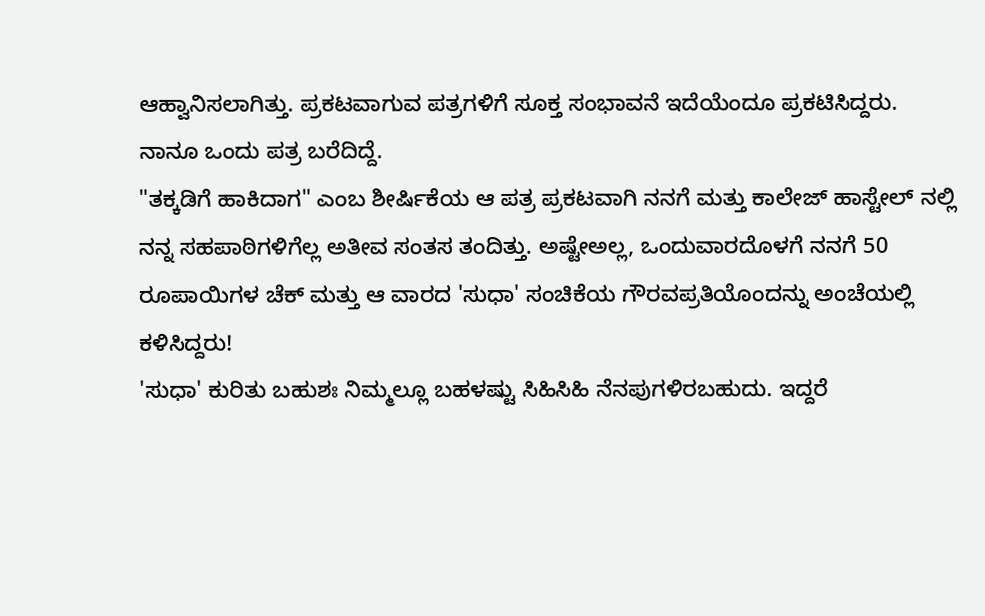ಆಹ್ವಾನಿಸಲಾಗಿತ್ತು. ಪ್ರಕಟವಾಗುವ ಪತ್ರಗಳಿಗೆ ಸೂಕ್ತ ಸಂಭಾವನೆ ಇದೆಯೆಂದೂ ಪ್ರಕಟಿಸಿದ್ದರು. ನಾನೂ ಒಂದು ಪತ್ರ ಬರೆದಿದ್ದೆ.
"ತಕ್ಕಡಿಗೆ ಹಾಕಿದಾಗ" ಎಂಬ ಶೀರ್ಷಿಕೆಯ ಆ ಪತ್ರ ಪ್ರಕಟವಾಗಿ ನನಗೆ ಮತ್ತು ಕಾಲೇಜ್ ಹಾಸ್ಟೇಲ್ ನಲ್ಲಿ ನನ್ನ ಸಹಪಾಠಿಗಳಿಗೆಲ್ಲ ಅತೀವ ಸಂತಸ ತಂದಿತ್ತು. ಅಷ್ಟೇಅಲ್ಲ, ಒಂದುವಾರದೊಳಗೆ ನನಗೆ 50 ರೂಪಾಯಿಗಳ ಚೆಕ್ ಮತ್ತು ಆ ವಾರದ 'ಸುಧಾ' ಸಂಚಿಕೆಯ ಗೌರವಪ್ರತಿಯೊಂದನ್ನು ಅಂಚೆಯಲ್ಲಿ ಕಳಿಸಿದ್ದರು!
'ಸುಧಾ' ಕುರಿತು ಬಹುಶಃ ನಿಮ್ಮಲ್ಲೂ ಬಹಳಷ್ಟು ಸಿಹಿಸಿಹಿ ನೆನಪುಗಳಿರಬಹುದು. ಇದ್ದರೆ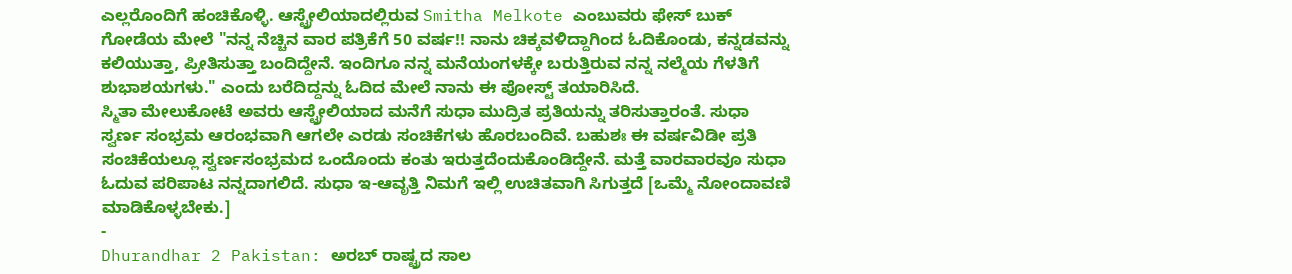ಎಲ್ಲರೊಂದಿಗೆ ಹಂಚಿಕೊಳ್ಳಿ. ಆಸ್ಟ್ರೇಲಿಯಾದಲ್ಲಿರುವ Smitha Melkote ಎಂಬುವರು ಫೇಸ್ ಬುಕ್ ಗೋಡೆಯ ಮೇಲೆ "ನನ್ನ ನೆಚ್ಚಿನ ವಾರ ಪತ್ರಿಕೆಗೆ 50 ವರ್ಷ!! ನಾನು ಚಿಕ್ಕವಳಿದ್ದಾಗಿಂದ ಓದಿಕೊಂಡು, ಕನ್ನಡವನ್ನು ಕಲಿಯುತ್ತಾ, ಪ್ರೀತಿಸುತ್ತಾ ಬಂದಿದ್ದೇನೆ. ಇಂದಿಗೂ ನನ್ನ ಮನೆಯಂಗಳಕ್ಕೇ ಬರುತ್ತಿರುವ ನನ್ನ ನಲ್ಮೆಯ ಗೆಳತಿಗೆ ಶುಭಾಶಯಗಳು." ಎಂದು ಬರೆದಿದ್ದನ್ನು ಓದಿದ ಮೇಲೆ ನಾನು ಈ ಪೋಸ್ಟ್ ತಯಾರಿಸಿದೆ.
ಸ್ಮಿತಾ ಮೇಲುಕೋಟೆ ಅವರು ಆಸ್ಟ್ರೇಲಿಯಾದ ಮನೆಗೆ ಸುಧಾ ಮುದ್ರಿತ ಪ್ರತಿಯನ್ನು ತರಿಸುತ್ತಾರಂತೆ. ಸುಧಾ ಸ್ವರ್ಣ ಸಂಭ್ರಮ ಆರಂಭವಾಗಿ ಆಗಲೇ ಎರಡು ಸಂಚಿಕೆಗಳು ಹೊರಬಂದಿವೆ. ಬಹುಶಃ ಈ ವರ್ಷವಿಡೀ ಪ್ರತಿ ಸಂಚಿಕೆಯಲ್ಲೂ ಸ್ವರ್ಣಸಂಭ್ರಮದ ಒಂದೊಂದು ಕಂತು ಇರುತ್ತದೆಂದುಕೊಂಡಿದ್ದೇನೆ. ಮತ್ತೆ ವಾರವಾರವೂ ಸುಧಾ ಓದುವ ಪರಿಪಾಟ ನನ್ನದಾಗಲಿದೆ. ಸುಧಾ ಇ-ಆವೃತ್ತಿ ನಿಮಗೆ ಇಲ್ಲಿ ಉಚಿತವಾಗಿ ಸಿಗುತ್ತದೆ [ಒಮ್ಮೆ ನೋಂದಾವಣಿ ಮಾಡಿಕೊಳ್ಳಬೇಕು.]
-
Dhurandhar 2 Pakistan: ಅರಬ್ ರಾಷ್ಟ್ರದ ಸಾಲ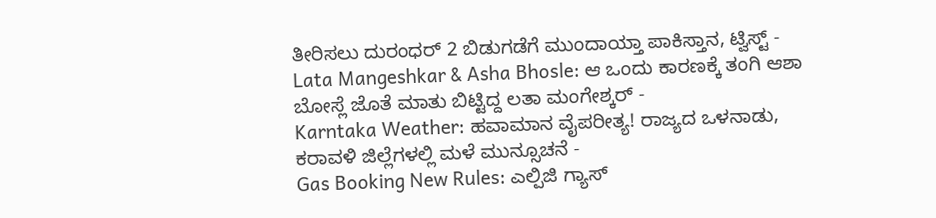ತೀರಿಸಲು ದುರಂಧರ್ 2 ಬಿಡುಗಡೆಗೆ ಮುಂದಾಯ್ತಾ ಪಾಕಿಸ್ತಾನ, ಟ್ವಿಸ್ಟ್ -
Lata Mangeshkar & Asha Bhosle: ಆ ಒಂದು ಕಾರಣಕ್ಕೆ ತಂಗಿ ಆಶಾ ಬೋಸ್ಲೆ ಜೊತೆ ಮಾತು ಬಿಟ್ಟಿದ್ದ ಲತಾ ಮಂಗೇಶ್ಕರ್ -
Karntaka Weather: ಹವಾಮಾನ ವೈಪರೀತ್ಯ! ರಾಜ್ಯದ ಒಳನಾಡು, ಕರಾವಳಿ ಜಿಲ್ಲೆಗಳಲ್ಲಿ ಮಳೆ ಮುನ್ಸೂಚನೆ -
Gas Booking New Rules: ಎಲ್ಪಿಜಿ ಗ್ಯಾಸ್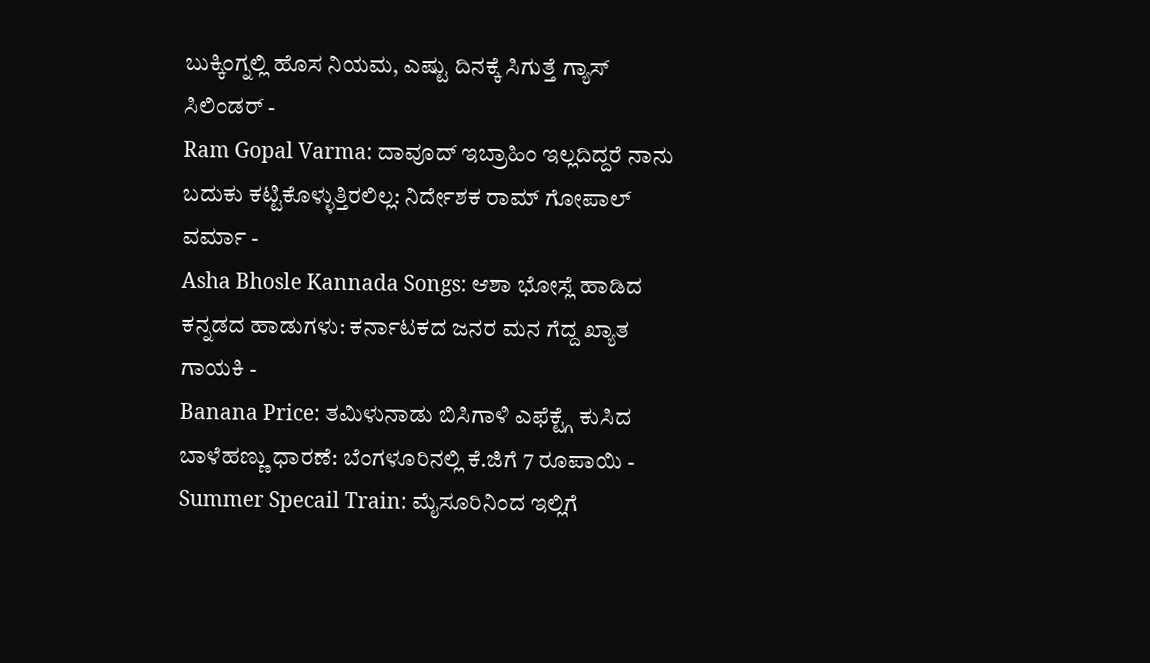ಬುಕ್ಕಿಂಗ್ನಲ್ಲಿ ಹೊಸ ನಿಯಮ, ಎಷ್ಟು ದಿನಕ್ಕೆ ಸಿಗುತ್ತೆ ಗ್ಯಾಸ್ ಸಿಲಿಂಡರ್ -
Ram Gopal Varma: ದಾವೂದ್ ಇಬ್ರಾಹಿಂ ಇಲ್ಲದಿದ್ದರೆ ನಾನು ಬದುಕು ಕಟ್ಟಿಕೊಳ್ಳುತ್ತಿರಲಿಲ್ಲ: ನಿರ್ದೇಶಕ ರಾಮ್ ಗೋಪಾಲ್ ವರ್ಮಾ -
Asha Bhosle Kannada Songs: ಆಶಾ ಭೋಸ್ಲೆ ಹಾಡಿದ ಕನ್ನಡದ ಹಾಡುಗಳು: ಕರ್ನಾಟಕದ ಜನರ ಮನ ಗೆದ್ದ ಖ್ಯಾತ ಗಾಯಕಿ -
Banana Price: ತಮಿಳುನಾಡು ಬಿಸಿಗಾಳಿ ಎಫೆಕ್ಟ್ಗೆ ಕುಸಿದ ಬಾಳೆಹಣ್ಣು ಧಾರಣೆ: ಬೆಂಗಳೂರಿನಲ್ಲಿ ಕೆ.ಜಿಗೆ 7 ರೂಪಾಯಿ -
Summer Specail Train: ಮೈಸೂರಿನಿಂದ ಇಲ್ಲಿಗೆ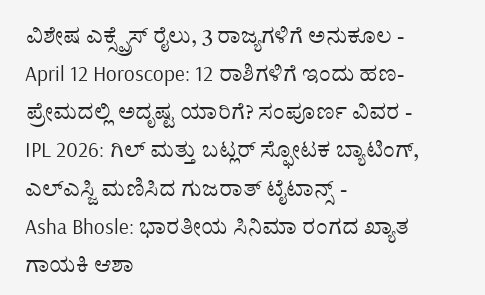ವಿಶೇಷ ಎಕ್ಸ್ಪ್ರೆಸ್ ರೈಲು, 3 ರಾಜ್ಯಗಳಿಗೆ ಅನುಕೂಲ -
April 12 Horoscope: 12 ರಾಶಿಗಳಿಗೆ ಇಂದು ಹಣ-ಪ್ರೇಮದಲ್ಲಿ ಅದೃಷ್ಟ ಯಾರಿಗೆ? ಸಂಪೂರ್ಣ ವಿವರ -
IPL 2026: ಗಿಲ್ ಮತ್ತು ಬಟ್ಲರ್ ಸ್ಫೋಟಕ ಬ್ಯಾಟಿಂಗ್, ಎಲ್ಎಸ್ಜಿ ಮಣಿಸಿದ ಗುಜರಾತ್ ಟೈಟಾನ್ಸ್ -
Asha Bhosle: ಭಾರತೀಯ ಸಿನಿಮಾ ರಂಗದ ಖ್ಯಾತ ಗಾಯಕಿ ಆಶಾ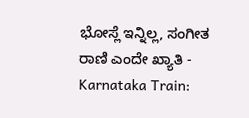ಭೋಸ್ಲೆ ಇನ್ನಿಲ್ಲ, ಸಂಗೀತ ರಾಣಿ ಎಂದೇ ಖ್ಯಾತಿ -
Karnataka Train: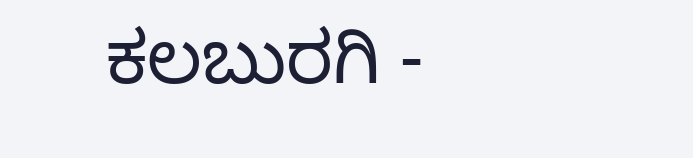ಕಲಬುರಗಿ -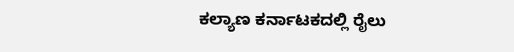ಕಲ್ಯಾಣ ಕರ್ನಾಟಕದಲ್ಲಿ ರೈಲು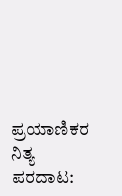ಪ್ರಯಾಣಿಕರ ನಿತ್ಯ ಪರದಾಟ: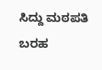ಸಿದ್ದು ಮಠಪತಿ ಬರಹ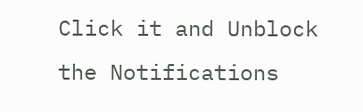Click it and Unblock the Notifications